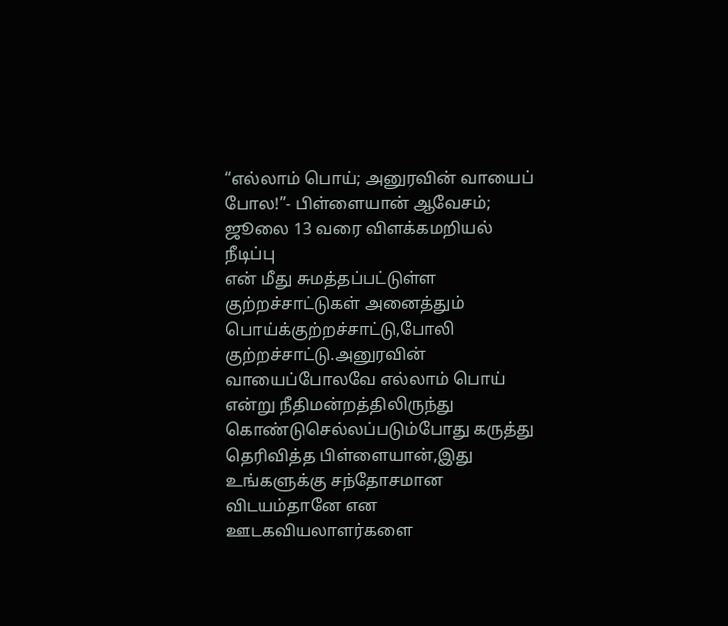“எல்லாம் பொய்; அனுரவின் வாயைப் போல!”- பிள்ளையான் ஆவேசம்; ஜூலை 13 வரை விளக்கமறியல் நீடிப்பு
என் மீது சுமத்தப்பட்டுள்ள குற்றச்சாட்டுகள் அனைத்தும் பொய்க்குற்றச்சாட்டு,போலி குற்றச்சாட்டு.அனுரவின் வாயைப்போலவே எல்லாம் பொய் என்று நீதிமன்றத்திலிருந்து கொண்டுசெல்லப்படும்போது கருத்து தெரிவித்த பிள்ளையான்,இது உங்களுக்கு சந்தோசமான விடயம்தானே என ஊடகவியலாளர்களை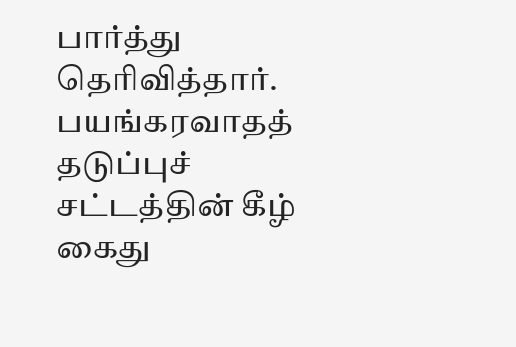பார்த்து தெரிவித்தார். பயங்கரவாதத் தடுப்புச் சட்டத்தின் கீழ் கைது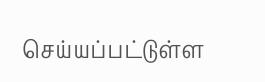செய்யப்பட்டுள்ள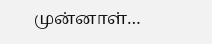முன்னாள்…